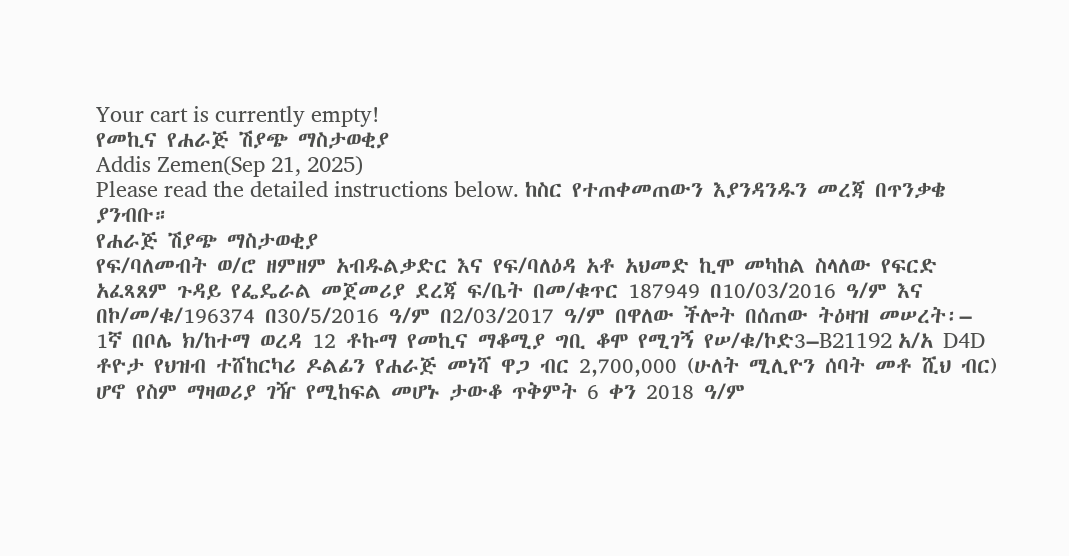Your cart is currently empty!
የመኪና የሐራጅ ሽያጭ ማስታወቂያ
Addis Zemen(Sep 21, 2025)
Please read the detailed instructions below. ከስር የተጠቀመጠውን እያንዳንዱን መረጃ በጥንቃቄ ያንብቡ።
የሐራጅ ሽያጭ ማስታወቂያ
የፍ/ባለመብት ወ/ሮ ዘምዘም አብዱልቃድር እና የፍ/ባለዕዳ አቶ አህመድ ኪሞ መካከል ስላለው የፍርድ አፈጻጸም ጉዳይ የፌዴራል መጀመሪያ ደረጃ ፍ/ቤት በመ/ቁጥር 187949 በ10/03/2016 ዓ/ም እና በኮ/መ/ቁ/196374 በ30/5/2016 ዓ/ም በ2/03/2017 ዓ/ም በዋለው ችሎት በሰጠው ትዕዛዝ መሠረት፡–
1ኛ በቦሌ ክ/ከተማ ወረዳ 12 ቶኩማ የመኪና ማቆሚያ ግቢ ቆሞ የሚገኝ የሠ/ቁ/ኮድ3–B21192 አ/አ D4D ቶዮታ የህዝብ ተሸከርካሪ ዶልፊን የሐራጅ መነሻ ዋጋ ብር 2,700,000 (ሁለት ሚሊዮን ሰባት መቶ ሺህ ብር) ሆኖ የስም ማዛወሪያ ገዥ የሚከፍል መሆኑ ታውቆ ጥቅምት 6 ቀን 2018 ዓ/ም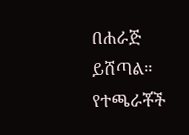በሐራጅ ይሸጣል። የተጫራቾች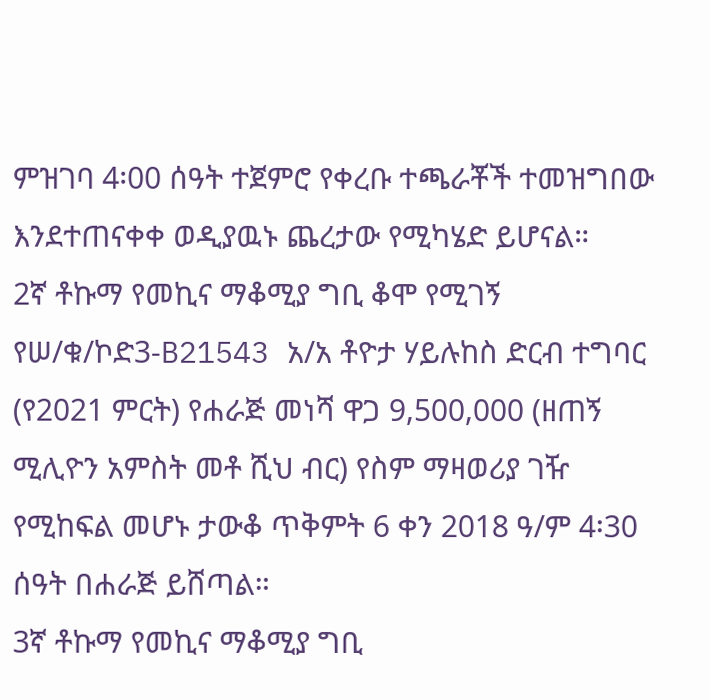ምዝገባ 4፡00 ሰዓት ተጀምሮ የቀረቡ ተጫራቾች ተመዝግበው እንደተጠናቀቀ ወዲያዉኑ ጨረታው የሚካሄድ ይሆናል።
2ኛ ቶኩማ የመኪና ማቆሚያ ግቢ ቆሞ የሚገኝ የሠ/ቁ/ኮድ3-B21543 አ/አ ቶዮታ ሃይሉከስ ድርብ ተግባር (የ2021 ምርት) የሐራጅ መነሻ ዋጋ 9,500,000 (ዘጠኝ ሚሊዮን አምስት መቶ ሺህ ብር) የስም ማዛወሪያ ገዥ የሚከፍል መሆኑ ታውቆ ጥቅምት 6 ቀን 2018 ዓ/ም 4፡30 ሰዓት በሐራጅ ይሸጣል።
3ኛ ቶኩማ የመኪና ማቆሚያ ግቢ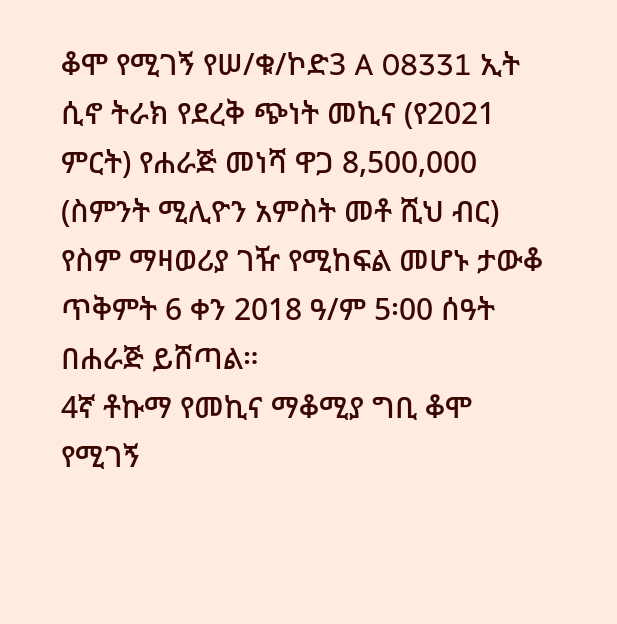ቆሞ የሚገኝ የሠ/ቁ/ኮድ3 A 08331 ኢት ሲኖ ትራክ የደረቅ ጭነት መኪና (የ2021 ምርት) የሐራጅ መነሻ ዋጋ 8,500,000 (ስምንት ሚሊዮን አምስት መቶ ሺህ ብር) የስም ማዛወሪያ ገዥ የሚከፍል መሆኑ ታውቆ ጥቅምት 6 ቀን 2018 ዓ/ም 5፡00 ሰዓት በሐራጅ ይሸጣል።
4ኛ ቶኩማ የመኪና ማቆሚያ ግቢ ቆሞ የሚገኝ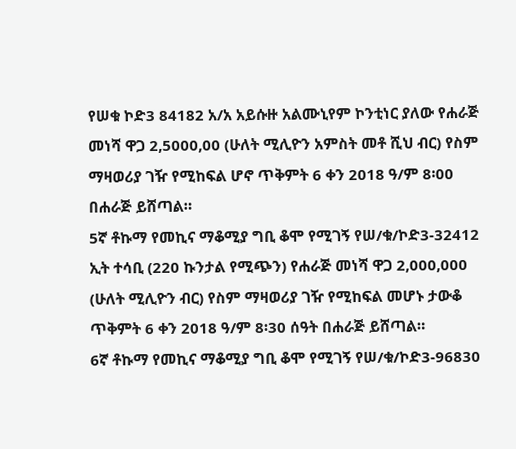የሠቁ ኮድ3 84182 አ/አ አይሱዙ አልሙኒየም ኮንቲነር ያለው የሐራጅ መነሻ ዋጋ 2,5000,00 (ሁለት ሚሊዮን አምስት መቶ ሺህ ብር) የስም ማዛወሪያ ገዥ የሚከፍል ሆኖ ጥቅምት 6 ቀን 2018 ዓ/ም 8፡00 በሐራጅ ይሸጣል።
5ኛ ቶኩማ የመኪና ማቆሚያ ግቢ ቆሞ የሚገኝ የሠ/ቁ/ኮድ3-32412 ኢት ተሳቢ (220 ኩንታል የሚጭን) የሐራጅ መነሻ ዋጋ 2,000,000 (ሁለት ሚሊዮን ብር) የስም ማዛወሪያ ገዥ የሚከፍል መሆኑ ታውቆ ጥቅምት 6 ቀን 2018 ዓ/ም 8፡30 ሰዓት በሐራጅ ይሸጣል።
6ኛ ቶኩማ የመኪና ማቆሚያ ግቢ ቆሞ የሚገኝ የሠ/ቁ/ኮድ3-96830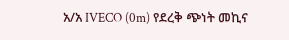አ/አ IVECO (0m) የደረቅ ጭነት መኪና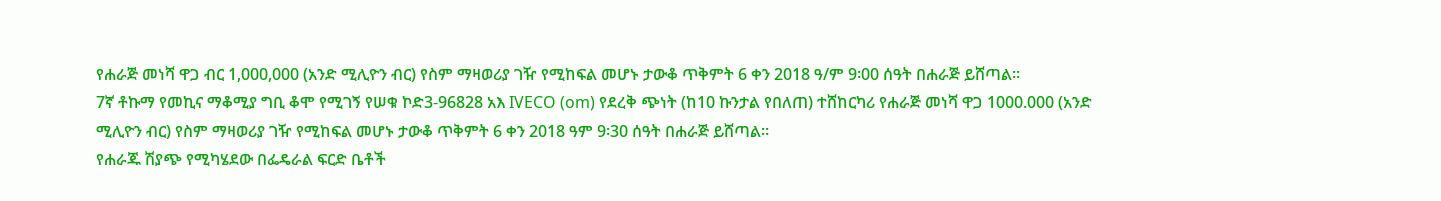የሐራጅ መነሻ ዋጋ ብር 1,000,000 (አንድ ሚሊዮን ብር) የስም ማዛወሪያ ገዥ የሚከፍል መሆኑ ታውቆ ጥቅምት 6 ቀን 2018 ዓ/ም 9፡00 ሰዓት በሐራጅ ይሸጣል።
7ኛ ቶኩማ የመኪና ማቆሚያ ግቢ ቆሞ የሚገኝ የሠቁ ኮድ3-96828 አእ IVECO (om) የደረቅ ጭነት (ከ10 ኩንታል የበለጠ) ተሸከርካሪ የሐራጅ መነሻ ዋጋ 1000.000 (አንድ ሚሊዮን ብር) የስም ማዛወሪያ ገዥ የሚከፍል መሆኑ ታውቆ ጥቅምት 6 ቀን 2018 ዓም 9፡30 ሰዓት በሐራጅ ይሸጣል።
የሐራጁ ሽያጭ የሚካሄደው በፌዴራል ፍርድ ቤቶች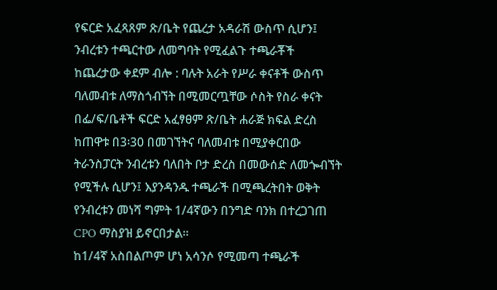የፍርድ አፈጻጸም ጽ/ቤት የጨረታ አዳራሽ ውስጥ ሲሆን፤ ንብረቱን ተጫርተው ለመግባት የሚፈልጉ ተጫራቾች ከጨረታው ቀደም ብሎ : ባሉት አራት የሥራ ቀናቶች ውስጥ ባለመብቱ ለማስጎብኘት በሚመርጧቸው ሶስት የስራ ቀናት በፌ/ፍ/ቤቶች ፍርድ አፈፃፀም ጽ/ቤት ሐራጅ ክፍል ድረስ ከጠዋቱ በ3፡30 በመገኘትና ባለመብቱ በሚያቀርበው ትራንስፓርት ንብረቱን ባለበት ቦታ ድረስ በመውሰድ ለመጐብኘት የሚችሉ ሲሆን፤ እያንዳንዱ ተጫራች በሚጫረትበት ወቅት የንብረቱን መነሻ ግምት 1/4ኛውን በንግድ ባንክ በተረጋገጠ CPO ማስያዝ ይኖርበታል።
ከ1/4ኛ አስበልጦም ሆነ አሳንሶ የሚመጣ ተጫራች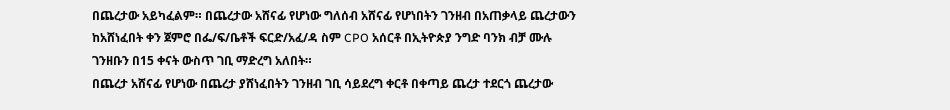በጨረታው አይካፈልም። በጨረታው አሸናፊ የሆነው ግለሰብ አሸናፊ የሆነበትን ገንዘብ በአጠቃላይ ጨረታውን ከአሸነፈበት ቀን ጀምሮ በፌ/ፍ/ቤቶች ፍርድ/አፈ/ዳ ስም CPO አሰርቶ በኢትዮጵያ ንግድ ባንክ ብቻ ሙሉ ገንዘቡን በ15 ቀናት ውስጥ ገቢ ማድረግ አለበት።
በጨረታ አሸናፊ የሆነው በጨረታ ያሸነፈበትን ገንዘብ ገቢ ሳይደረግ ቀርቶ በቀጣይ ጨረታ ተደርጎ ጨረታው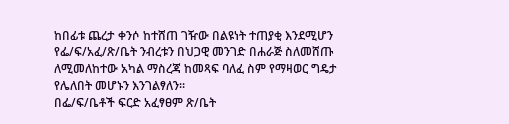ከበፊቱ ጨረታ ቀንሶ ከተሸጠ ገዥው በልዩነት ተጠያቂ እንደሚሆን የፌ/ፍ/አፈ/ጽ/ቤት ንብረቱን በህጋዊ መንገድ በሐራጅ ስለመሸጡ ለሚመለከተው አካል ማስረጃ ከመጻፍ ባለፈ ስም የማዛወር ግዴታ የሌለበት መሆኑን እንገልፃለን።
በፌ/ፍ/ቤቶች ፍርድ አፈፃፀም ጽ/ቤት